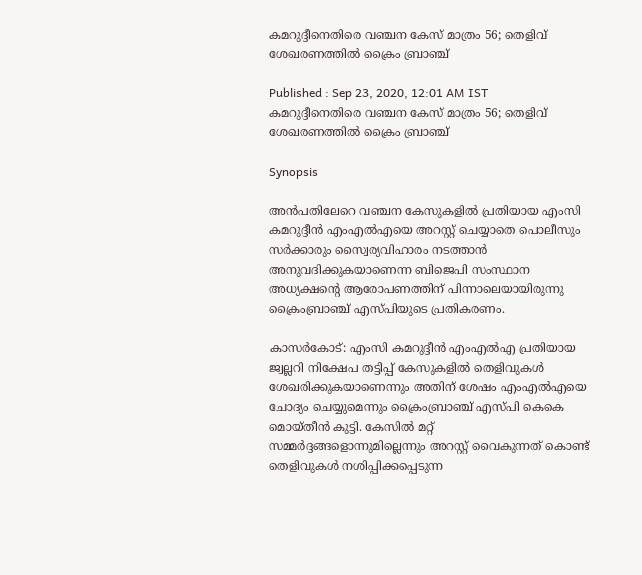കമറുദ്ദീനെതിരെ വഞ്ചന കേസ് മാത്രം 56; തെളിവ് ശേഖരണത്തില്‍ ക്രൈം ബ്രാഞ്ച്

Published : Sep 23, 2020, 12:01 AM IST
കമറുദ്ദീനെതിരെ വഞ്ചന കേസ് മാത്രം 56; തെളിവ് ശേഖരണത്തില്‍ ക്രൈം ബ്രാഞ്ച്

Synopsis

അൻപതിലേറെ വഞ്ചന കേസുകളിൽ പ്രതിയായ എംസി കമറുദ്ദീൻ എംഎൽഎയെ അറസ്റ്റ് ചെയ്യാതെ പൊലീസും സർക്കാരും സ്വൈര്യവിഹാരം നടത്താൻ അനുവദിക്കുകയാണെന്ന ബിജെപി സംസ്ഥാന അധ്യക്ഷന്‍റെ ആരോപണത്തിന് പിന്നാലെയായിരുന്നു ക്രൈംബ്രാഞ്ച് എസ്പിയുടെ പ്രതികരണം.

കാസര്‍കോട്: എംസി കമറുദ്ദീൻ എംഎൽഎ പ്രതിയായ ജ്വല്ലറി നിക്ഷേപ തട്ടിപ്പ് കേസുകളിൽ തെളിവുകൾ ശേഖരിക്കുകയാണെന്നും അതിന് ശേഷം എംഎൽഎയെ ചോദ്യം ചെയ്യുമെന്നും ക്രൈംബ്രാഞ്ച് എസ്പി കെകെ മൊയ്തീൻ കുട്ടി. കേസിൽ മറ്റ് സമ്മർദ്ദങ്ങളൊന്നുമില്ലെന്നും അറസ്റ്റ് വൈകുന്നത് കൊണ്ട് തെളിവുകൾ നശിപ്പിക്കപ്പെടുന്ന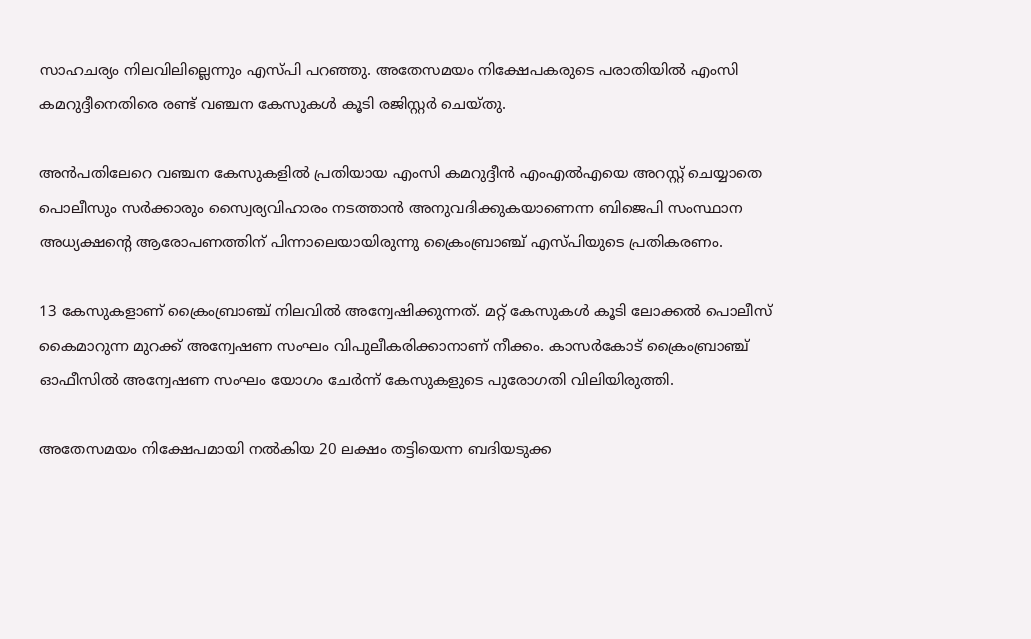സാഹചര്യം നിലവിലില്ലെന്നും എസ്പി പറ‌ഞ്ഞു. അതേസമയം നിക്ഷേപകരുടെ പരാതിയിൽ എംസി കമറുദ്ദീനെതിരെ രണ്ട് വഞ്ചന കേസുകൾ കൂടി രജിസ്റ്റർ ചെയ്തു.

അൻപതിലേറെ വഞ്ചന കേസുകളിൽ പ്രതിയായ എംസി കമറുദ്ദീൻ എംഎൽഎയെ അറസ്റ്റ് ചെയ്യാതെ പൊലീസും സർക്കാരും സ്വൈര്യവിഹാരം നടത്താൻ അനുവദിക്കുകയാണെന്ന ബിജെപി സംസ്ഥാന അധ്യക്ഷന്‍റെ ആരോപണത്തിന് പിന്നാലെയായിരുന്നു ക്രൈംബ്രാഞ്ച് എസ്പിയുടെ പ്രതികരണം.

13 കേസുകളാണ് ക്രൈംബ്രാഞ്ച് നിലവിൽ അന്വേഷിക്കുന്നത്. മറ്റ് കേസുകൾ കൂടി ലോക്കൽ പൊലീസ് കൈമാറുന്ന മുറക്ക് അന്വേഷണ സംഘം വിപുലീകരിക്കാനാണ് നീക്കം. കാസർകോട് ക്രൈംബ്രാഞ്ച് ഓഫീസിൽ അന്വേഷണ സംഘം യോഗം ചേർന്ന് കേസുകളുടെ പുരോഗതി വിലിയിരുത്തി.

അതേസമയം നിക്ഷേപമായി നൽകിയ 20 ലക്ഷം തട്ടിയെന്ന ബദിയടുക്ക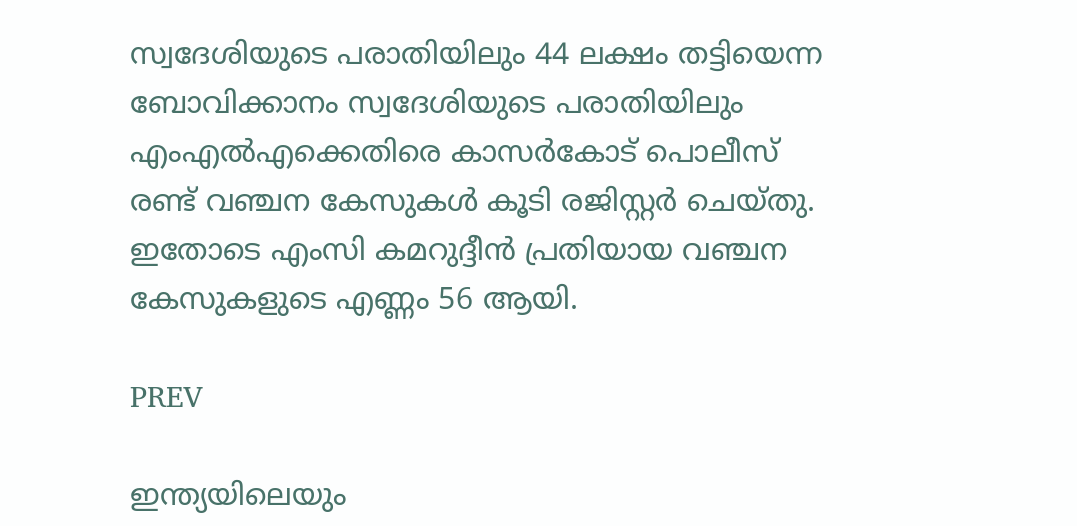സ്വദേശിയുടെ പരാതിയിലും 44 ലക്ഷം തട്ടിയെന്ന ബോവിക്കാനം സ്വദേശിയുടെ പരാതിയിലും എംഎൽഎക്കെതിരെ കാസർകോട് പൊലീസ് രണ്ട് വഞ്ചന കേസുകൾ കൂടി രജിസ്റ്റർ ചെയ്തു. ഇതോടെ എംസി കമറുദ്ദീൻ പ്രതിയായ വഞ്ചന കേസുകളുടെ എണ്ണം 56 ആയി.

PREV

ഇന്ത്യയിലെയും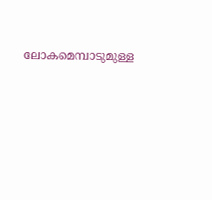ലോകമെമ്പാടുമുള്ള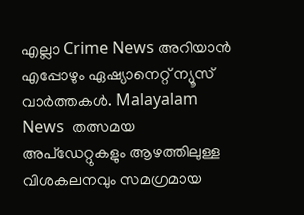എല്ലാ Crime News അറിയാൻ എപ്പോഴും ഏഷ്യാനെറ്റ് ന്യൂസ് വാർത്തകൾ. Malayalam News  തത്സമയ അപ്‌ഡേറ്റുകളും ആഴത്തിലുള്ള വിശകലനവും സമഗ്രമായ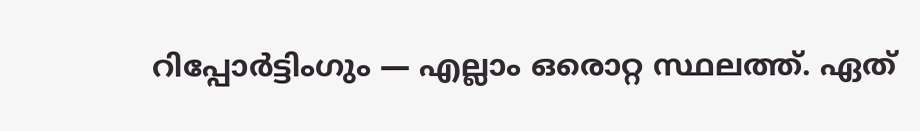റിപ്പോർട്ടിംഗും — എല്ലാം ഒരൊറ്റ സ്ഥലത്ത്. ഏത്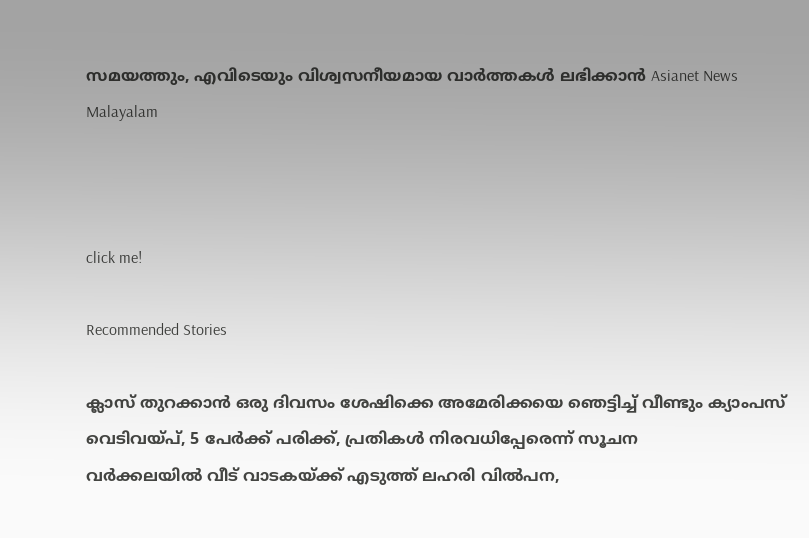സമയത്തും, എവിടെയും വിശ്വസനീയമായ വാർത്തകൾ ലഭിക്കാൻ Asianet News Malayalam



click me!

Recommended Stories

ക്ലാസ് തുറക്കാൻ ഒരു ദിവസം ശേഷിക്കെ അമേരിക്കയെ ഞെട്ടിച്ച് വീണ്ടും ക്യാംപസ് വെടിവയ്പ്, 5 പേർക്ക് പരിക്ക്, പ്രതികൾ നിരവധിപ്പേരെന്ന് സൂചന
വർക്കലയിൽ വീട് വാടകയ്ക്ക് എടുത്ത് ലഹരി വിൽപന,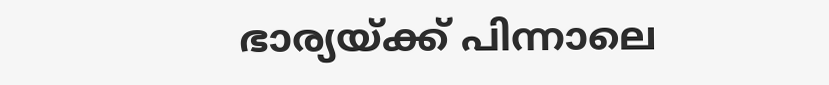ഭാര്യയ്ക്ക് പിന്നാലെ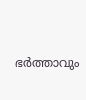ഭർത്താവും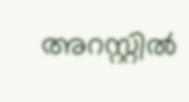അറസ്റ്റിൽ